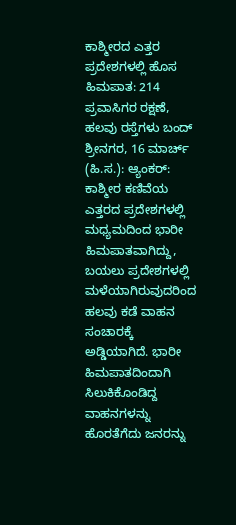ಕಾಶ್ಮೀರದ ಎತ್ತರ ಪ್ರದೇಶಗಳಲ್ಲಿ ಹೊಸ ಹಿಮಪಾತ: 214 ಪ್ರವಾಸಿಗರ ರಕ್ಷಣೆ, ಹಲವು ರಸ್ತೆಗಳು ಬಂದ್
ಶ್ರೀನಗರ, 16 ಮಾರ್ಚ್ (ಹಿ.ಸ.): ಆ್ಯಂಕರ್: ಕಾಶ್ಮೀರ ಕಣಿವೆಯ ಎತ್ತರದ ಪ್ರದೇಶಗಳಲ್ಲಿ ಮಧ್ಯಮದಿಂದ ಭಾರೀ ಹಿಮಪಾತವಾಗಿದ್ದು, ಬಯಲು ಪ್ರದೇಶಗಳಲ್ಲಿ ಮಳೆಯಾಗಿರುವುದರಿಂದ ಹಲವು ಕಡೆ ವಾಹನ ಸಂಚಾರಕ್ಕೆ ಅಡ್ಡಿಯಾಗಿದೆ. ಭಾರೀ ಹಿಮಪಾತದಿಂದಾಗಿ ಸಿಲುಕಿಕೊಂಡಿದ್ದ ವಾಹನಗಳನ್ನು ಹೊರತೆಗೆದು ಜನರನ್ನು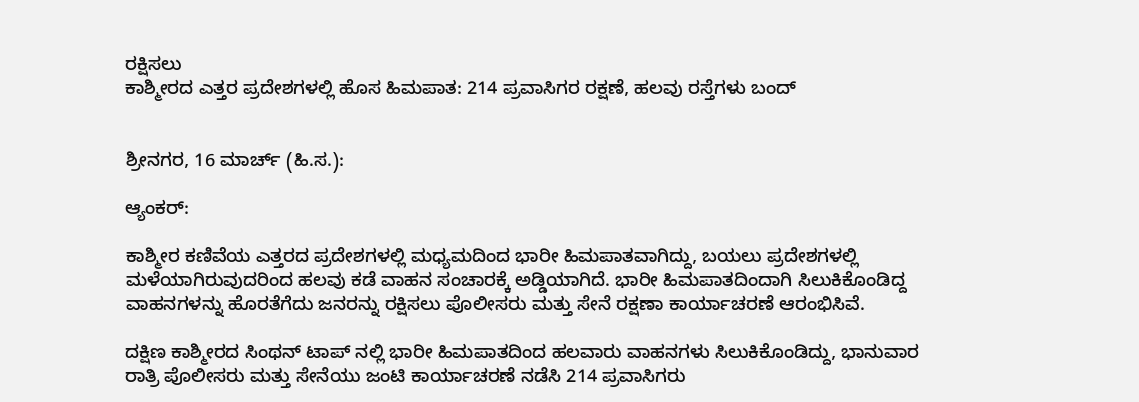ರಕ್ಷಿಸಲು
ಕಾಶ್ಮೀರದ ಎತ್ತರ ಪ್ರದೇಶಗಳಲ್ಲಿ ಹೊಸ ಹಿಮಪಾತ: 214 ಪ್ರವಾಸಿಗರ ರಕ್ಷಣೆ, ಹಲವು ರಸ್ತೆಗಳು ಬಂದ್


ಶ್ರೀನಗರ, 16 ಮಾರ್ಚ್ (ಹಿ.ಸ.):

ಆ್ಯಂಕರ್:

ಕಾಶ್ಮೀರ ಕಣಿವೆಯ ಎತ್ತರದ ಪ್ರದೇಶಗಳಲ್ಲಿ ಮಧ್ಯಮದಿಂದ ಭಾರೀ ಹಿಮಪಾತವಾಗಿದ್ದು, ಬಯಲು ಪ್ರದೇಶಗಳಲ್ಲಿ ಮಳೆಯಾಗಿರುವುದರಿಂದ ಹಲವು ಕಡೆ ವಾಹನ ಸಂಚಾರಕ್ಕೆ ಅಡ್ಡಿಯಾಗಿದೆ. ಭಾರೀ ಹಿಮಪಾತದಿಂದಾಗಿ ಸಿಲುಕಿಕೊಂಡಿದ್ದ ವಾಹನಗಳನ್ನು ಹೊರತೆಗೆದು ಜನರನ್ನು ರಕ್ಷಿಸಲು ಪೊಲೀಸರು ಮತ್ತು ಸೇನೆ ರಕ್ಷಣಾ ಕಾರ್ಯಾಚರಣೆ ಆರಂಭಿಸಿವೆ.

ದಕ್ಷಿಣ ಕಾಶ್ಮೀರದ ಸಿಂಥನ್ ಟಾಪ್ ನಲ್ಲಿ ಭಾರೀ ಹಿಮಪಾತದಿಂದ ಹಲವಾರು ವಾಹನಗಳು ಸಿಲುಕಿಕೊಂಡಿದ್ದು, ಭಾನುವಾರ ರಾತ್ರಿ ಪೊಲೀಸರು ಮತ್ತು ಸೇನೆಯು ಜಂಟಿ ಕಾರ್ಯಾಚರಣೆ ನಡೆಸಿ 214 ಪ್ರವಾಸಿಗರು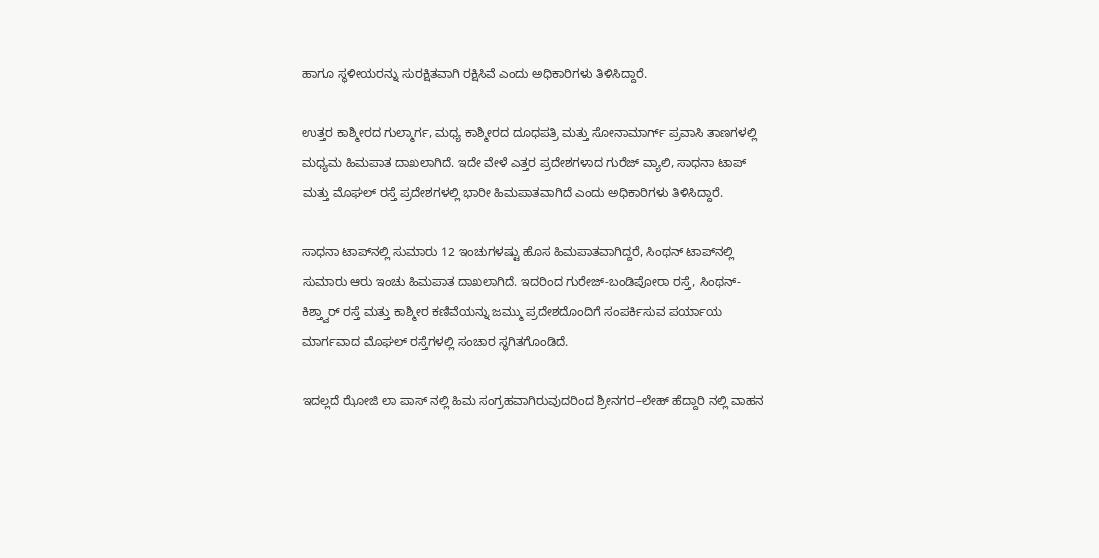ಹಾಗೂ ಸ್ಥಳೀಯರನ್ನು ಸುರಕ್ಷಿತವಾಗಿ ರಕ್ಷಿಸಿವೆ ಎಂದು ಅಧಿಕಾರಿಗಳು ತಿಳಿಸಿದ್ದಾರೆ.

ಉತ್ತರ ಕಾಶ್ಮೀರದ ಗುಲ್ಮಾರ್ಗ, ಮಧ್ಯ ಕಾಶ್ಮೀರದ ದೂಧಪತ್ರಿ ಮತ್ತು ಸೋನಾಮಾರ್ಗ್ ಪ್ರವಾಸಿ ತಾಣಗಳಲ್ಲಿ ಮಧ್ಯಮ ಹಿಮಪಾತ ದಾಖಲಾಗಿದೆ. ಇದೇ ವೇಳೆ ಎತ್ತರ ಪ್ರದೇಶಗಳಾದ ಗುರೆಜ್ ವ್ಯಾಲಿ, ಸಾಧನಾ ಟಾಪ್ ಮತ್ತು ಮೊಘಲ್ ರಸ್ತೆ ಪ್ರದೇಶಗಳಲ್ಲಿ ಭಾರೀ ಹಿಮಪಾತವಾಗಿದೆ ಎಂದು ಅಧಿಕಾರಿಗಳು ತಿಳಿಸಿದ್ದಾರೆ.

ಸಾಧನಾ ಟಾಪ್‌ನಲ್ಲಿ ಸುಮಾರು 12 ಇಂಚುಗಳಷ್ಟು ಹೊಸ ಹಿಮಪಾತವಾಗಿದ್ದರೆ, ಸಿಂಥನ್ ಟಾಪ್‌ನಲ್ಲಿ ಸುಮಾರು ಆರು ಇಂಚು ಹಿಮಪಾತ ದಾಖಲಾಗಿದೆ. ಇದರಿಂದ ಗುರೇಜ್-ಬಂಡಿಪೋರಾ ರಸ್ತೆ, ಸಿಂಥನ್-ಕಿಶ್ತ್ವಾರ್ ರಸ್ತೆ ಮತ್ತು ಕಾಶ್ಮೀರ ಕಣಿವೆಯನ್ನು ಜಮ್ಮು ಪ್ರದೇಶದೊಂದಿಗೆ ಸಂಪರ್ಕಿಸುವ ಪರ್ಯಾಯ ಮಾರ್ಗವಾದ ಮೊಘಲ್ ರಸ್ತೆಗಳಲ್ಲಿ ಸಂಚಾರ ಸ್ಥಗಿತಗೊಂಡಿದೆ.

ಇದಲ್ಲದೆ ಝೋಜಿ ಲಾ ಪಾಸ್ ನಲ್ಲಿ ಹಿಮ ಸಂಗ್ರಹವಾಗಿರುವುದರಿಂದ ಶ್ರೀನಗರ–ಲೇಹ್ ಹೆದ್ದಾರಿ ನಲ್ಲಿ ವಾಹನ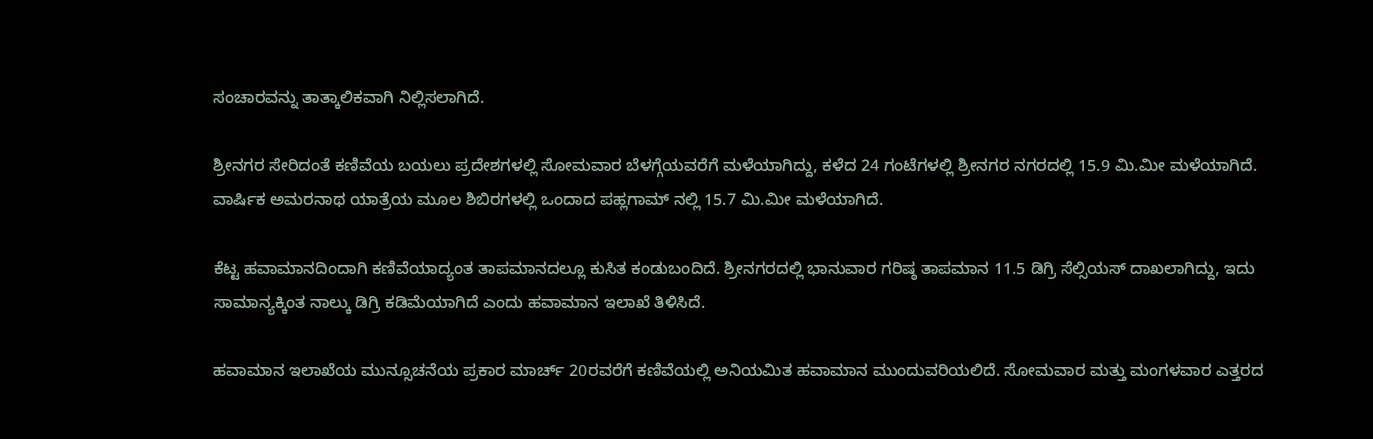ಸಂಚಾರವನ್ನು ತಾತ್ಕಾಲಿಕವಾಗಿ ನಿಲ್ಲಿಸಲಾಗಿದೆ.

ಶ್ರೀನಗರ ಸೇರಿದಂತೆ ಕಣಿವೆಯ ಬಯಲು ಪ್ರದೇಶಗಳಲ್ಲಿ ಸೋಮವಾರ ಬೆಳಗ್ಗೆಯವರೆಗೆ ಮಳೆಯಾಗಿದ್ದು, ಕಳೆದ 24 ಗಂಟೆಗಳಲ್ಲಿ ಶ್ರೀನಗರ ನಗರದಲ್ಲಿ 15.9 ಮಿ.ಮೀ ಮಳೆಯಾಗಿದೆ. ವಾರ್ಷಿಕ ಅಮರನಾಥ ಯಾತ್ರೆಯ ಮೂಲ ಶಿಬಿರಗಳಲ್ಲಿ ಒಂದಾದ ಪಹ್ಲಗಾಮ್ ನಲ್ಲಿ 15.7 ಮಿ.ಮೀ ಮಳೆಯಾಗಿದೆ.

ಕೆಟ್ಟ ಹವಾಮಾನದಿಂದಾಗಿ ಕಣಿವೆಯಾದ್ಯಂತ ತಾಪಮಾನದಲ್ಲೂ ಕುಸಿತ ಕಂಡುಬಂದಿದೆ. ಶ್ರೀನಗರದಲ್ಲಿ ಭಾನುವಾರ ಗರಿಷ್ಠ ತಾಪಮಾನ 11.5 ಡಿಗ್ರಿ ಸೆಲ್ಸಿಯಸ್ ದಾಖಲಾಗಿದ್ದು, ಇದು ಸಾಮಾನ್ಯಕ್ಕಿಂತ ನಾಲ್ಕು ಡಿಗ್ರಿ ಕಡಿಮೆಯಾಗಿದೆ ಎಂದು ಹವಾಮಾನ ಇಲಾಖೆ ತಿಳಿಸಿದೆ.

ಹವಾಮಾನ ಇಲಾಖೆಯ ಮುನ್ಸೂಚನೆಯ ಪ್ರಕಾರ ಮಾರ್ಚ್ 20ರವರೆಗೆ ಕಣಿವೆಯಲ್ಲಿ ಅನಿಯಮಿತ ಹವಾಮಾನ ಮುಂದುವರಿಯಲಿದೆ. ಸೋಮವಾರ ಮತ್ತು ಮಂಗಳವಾರ ಎತ್ತರದ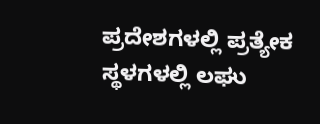ಪ್ರದೇಶಗಳಲ್ಲಿ ಪ್ರತ್ಯೇಕ ಸ್ಥಳಗಳಲ್ಲಿ ಲಘು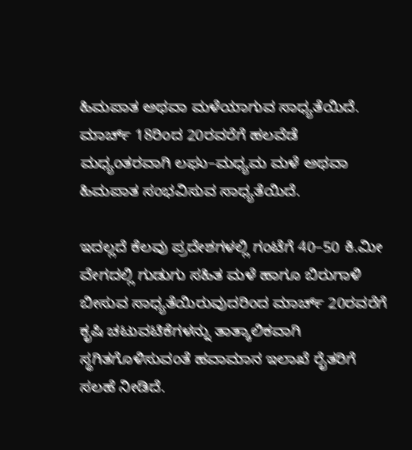ಹಿಮಪಾತ ಅಥವಾ ಮಳೆಯಾಗುವ ಸಾಧ್ಯತೆಯಿದೆ. ಮಾರ್ಚ್ 18ರಿಂದ 20ರವರೆಗೆ ಹಲವೆಡೆ ಮಧ್ಯಂತರವಾಗಿ ಲಘು–ಮಧ್ಯಮ ಮಳೆ ಅಥವಾ ಹಿಮಪಾತ ಸಂಭವಿಸುವ ಸಾಧ್ಯತೆಯಿದೆ.

ಇದಲ್ಲದೆ ಕೆಲವು ಪ್ರದೇಶಗಳಲ್ಲಿ ಗಂಟೆಗೆ 40–50 ಕಿ.ಮೀ ವೇಗದಲ್ಲಿ ಗುಡುಗು ಸಹಿತ ಮಳೆ ಹಾಗೂ ಬಿರುಗಾಳಿ ಬೀಸುವ ಸಾಧ್ಯತೆಯಿರುವುದರಿಂದ ಮಾರ್ಚ್ 20ರವರೆಗೆ ಕೃಷಿ ಚಟುವಟಿಕೆಗಳನ್ನು ತಾತ್ಕಾಲಿಕವಾಗಿ ಸ್ಥಗಿತಗೊಳಿಸುವಂತೆ ಹವಾಮಾನ ಇಲಾಖೆ ರೈತರಿಗೆ ಸಲಹೆ ನೀಡಿದೆ.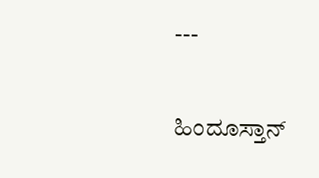---

ಹಿಂದೂಸ್ತಾನ್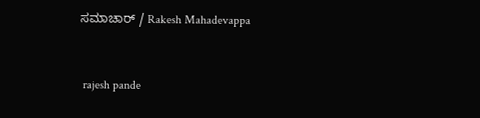ಸಮಾಚಾರ್ / Rakesh Mahadevappa


 rajesh pande